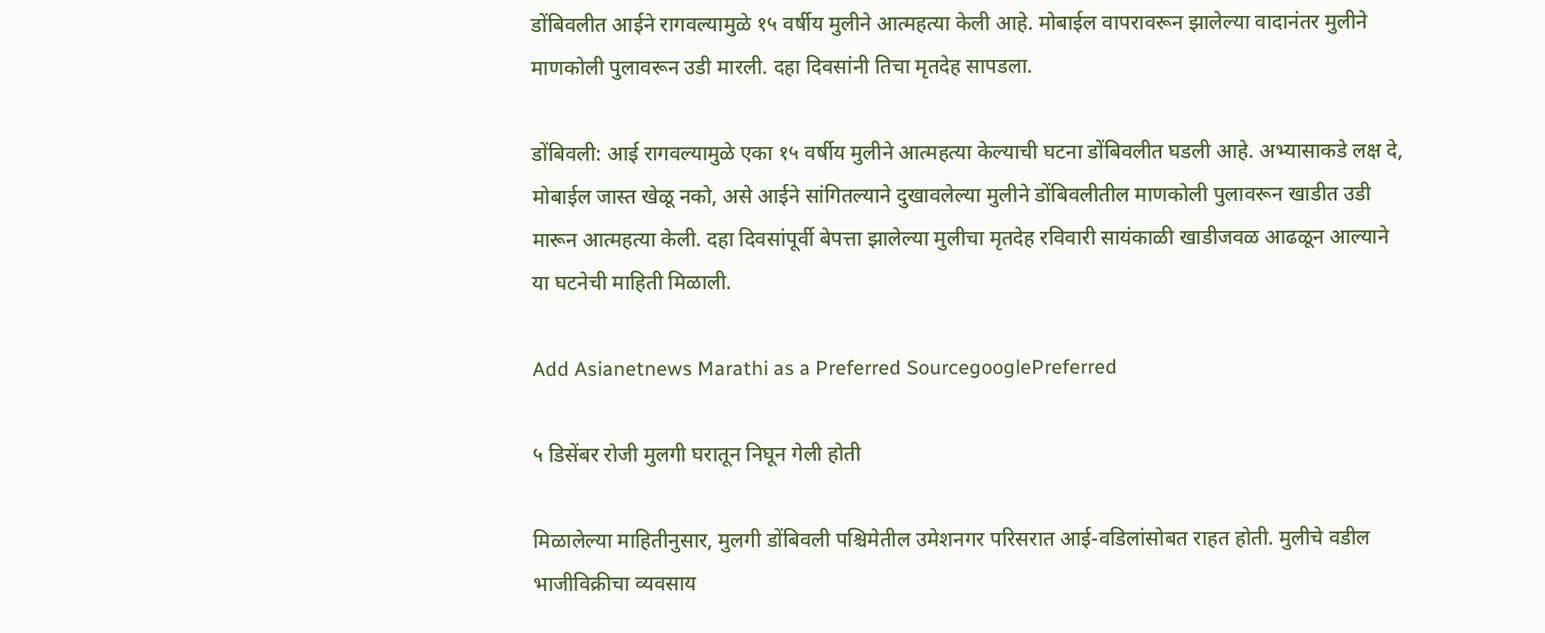डोंबिवलीत आईने रागवल्यामुळे १५ वर्षीय मुलीने आत्महत्या केली आहे. मोबाईल वापरावरून झालेल्या वादानंतर मुलीने माणकोली पुलावरून उडी मारली. दहा दिवसांनी तिचा मृतदेह सापडला.

डोंबिवली: आई रागवल्यामुळे एका १५ वर्षीय मुलीने आत्महत्या केल्याची घटना डोंबिवलीत घडली आहे. अभ्यासाकडे लक्ष दे, मोबाईल जास्त खेळू नको, असे आईने सांगितल्याने दुखावलेल्या मुलीने डोंबिवलीतील माणकोली पुलावरून खाडीत उडी मारून आत्महत्या केली. दहा दिवसांपूर्वी बेपत्ता झालेल्या मुलीचा मृतदेह रविवारी सायंकाळी खाडीजवळ आढळून आल्याने या घटनेची माहिती मिळाली.

Add Asianetnews Marathi as a Preferred SourcegooglePreferred

५ डिसेंबर रोजी मुलगी घरातून निघून गेली होती

मिळालेल्या माहितीनुसार, मुलगी डोंबिवली पश्चिमेतील उमेशनगर परिसरात आई-वडिलांसोबत राहत होती. मुलीचे वडील भाजीविक्रीचा व्यवसाय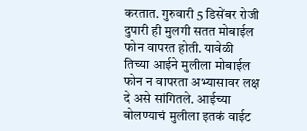करतात. गुरुवारी 5 डिसेंबर रोजी दुपारी ही मुलगी सतत मोबाईल फोन वापरत होती. यावेळी तिच्या आईने मुलीला मोबाईल फोन न वापरता अभ्यासावर लक्ष दे असे सांगितले. आईच्या बोलण्याचं मुलीला इतकं वाईट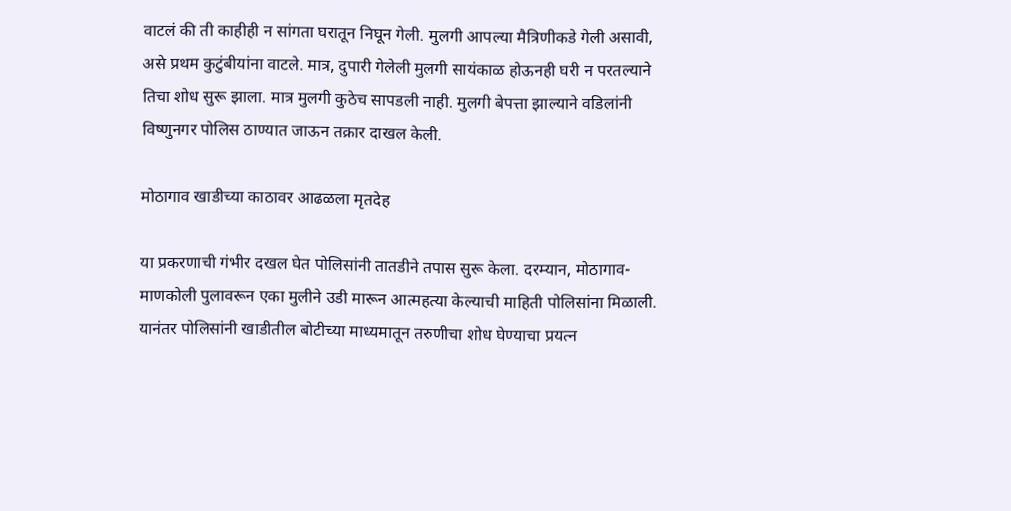वाटलं की ती काहीही न सांगता घरातून निघून गेली. मुलगी आपल्या मैत्रिणीकडे गेली असावी, असे प्रथम कुटुंबीयांना वाटले. मात्र, दुपारी गेलेली मुलगी सायंकाळ होऊनही घरी न परतल्याने तिचा शोध सुरू झाला. मात्र मुलगी कुठेच सापडली नाही. मुलगी बेपत्ता झाल्याने वडिलांनी विष्णुनगर पोलिस ठाण्यात जाऊन तक्रार दाखल केली.

मोठागाव खाडीच्या काठावर आढळला मृतदेह

या प्रकरणाची गंभीर दखल घेत पोलिसांनी तातडीने तपास सुरू केला. दरम्यान, मोठागाव-माणकोली पुलावरून एका मुलीने उडी मारून आत्महत्या केल्याची माहिती पोलिसांना मिळाली. यानंतर पोलिसांनी खाडीतील बोटीच्या माध्यमातून तरुणीचा शोध घेण्याचा प्रयत्न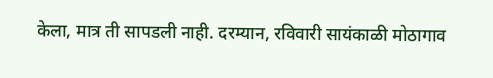केला, मात्र ती सापडली नाही. दरम्यान, रविवारी सायंकाळी मोठागाव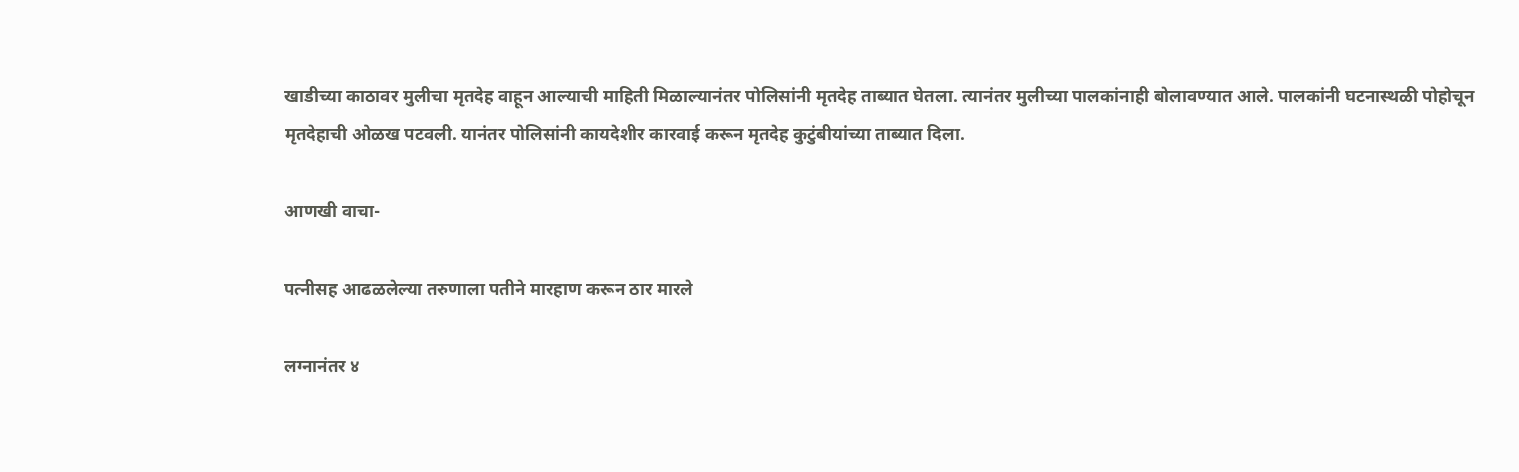खाडीच्या काठावर मुलीचा मृतदेह वाहून आल्याची माहिती मिळाल्यानंतर पोलिसांनी मृतदेह ताब्यात घेतला. त्यानंतर मुलीच्या पालकांनाही बोलावण्यात आले. पालकांनी घटनास्थळी पोहोचून मृतदेहाची ओळख पटवली. यानंतर पोलिसांनी कायदेशीर कारवाई करून मृतदेह कुटुंबीयांच्या ताब्यात दिला.

आणखी वाचा-

पत्नीसह आढळलेल्या तरुणाला पतीने मारहाण करून ठार मारले

लग्नानंतर ४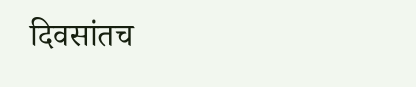दिवसांतच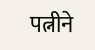पत्नीने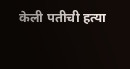केली पतीची हत्या